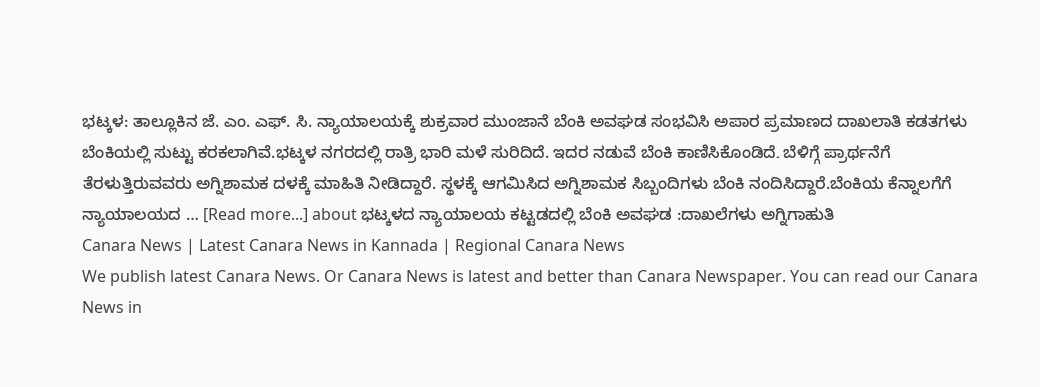ಭಟ್ಕಳ: ತಾಲ್ಲೂಕಿನ ಜೆ. ಎಂ. ಎಫ್. ಸಿ. ನ್ಯಾಯಾಲಯಕ್ಕೆ ಶುಕ್ರವಾರ ಮುಂಜಾನೆ ಬೆಂಕಿ ಅವಘಡ ಸಂಭವಿಸಿ ಅಪಾರ ಪ್ರಮಾಣದ ದಾಖಲಾತಿ ಕಡತಗಳು ಬೆಂಕಿಯಲ್ಲಿ ಸುಟ್ಟು ಕರಕಲಾಗಿವೆ.ಭಟ್ಕಳ ನಗರದಲ್ಲಿ ರಾತ್ರಿ ಭಾರಿ ಮಳೆ ಸುರಿದಿದೆ. ಇದರ ನಡುವೆ ಬೆಂಕಿ ಕಾಣಿಸಿಕೊಂಡಿದೆ۔ ಬೆಳಿಗ್ಗೆ ಪ್ರಾರ್ಥನೆಗೆ ತೆರಳುತ್ತಿರುವವರು ಅಗ್ನಿಶಾಮಕ ದಳಕ್ಕೆ ಮಾಹಿತಿ ನೀಡಿದ್ದಾರೆ. ಸ್ಥಳಕ್ಕೆ ಆಗಮಿಸಿದ ಅಗ್ನಿಶಾಮಕ ಸಿಬ್ಬಂದಿಗಳು ಬೆಂಕಿ ನಂದಿಸಿದ್ದಾರೆ.ಬೆಂಕಿಯ ಕೆನ್ನಾಲಗೆಗೆ ನ್ಯಾಯಾಲಯದ … [Read more...] about ಭಟ್ಕಳದ ನ್ಯಾಯಾಲಯ ಕಟ್ಟಡದಲ್ಲಿ ಬೆಂಕಿ ಅವಘಡ :ದಾಖಲೆಗಳು ಅಗ್ನಿಗಾಹುತಿ
Canara News | Latest Canara News in Kannada | Regional Canara News
We publish latest Canara News. Or Canara News is latest and better than Canara Newspaper. You can read our Canara News in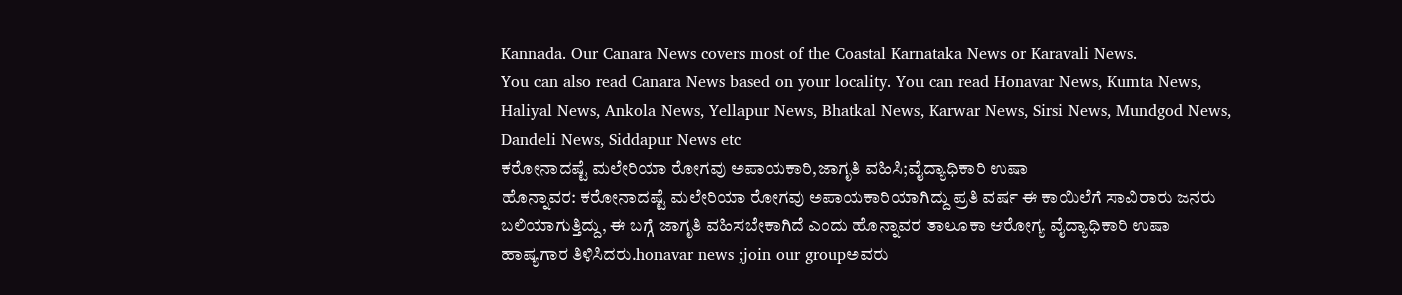Kannada. Our Canara News covers most of the Coastal Karnataka News or Karavali News.
You can also read Canara News based on your locality. You can read Honavar News, Kumta News, Haliyal News, Ankola News, Yellapur News, Bhatkal News, Karwar News, Sirsi News, Mundgod News, Dandeli News, Siddapur News etc
ಕರೋನಾದಷ್ಟೆ ಮಲೇರಿಯಾ ರೋಗವು ಅಪಾಯಕಾರಿ,ಜಾಗೃತಿ ವಹಿಸಿ;ವೈದ್ಯಾಧಿಕಾರಿ ಉಷಾ
ಹೊನ್ನಾವರ: ಕರೋನಾದಷ್ಟೆ ಮಲೇರಿಯಾ ರೋಗವು ಅಪಾಯಕಾರಿಯಾಗಿದ್ದು ಪ್ರತಿ ವರ್ಷ ಈ ಕಾಯಿಲೆಗೆ ಸಾವಿರಾರು ಜನರು ಬಲಿಯಾಗುತ್ತಿದ್ದು, ಈ ಬಗ್ಗೆ ಜಾಗೃತಿ ವಹಿಸಬೇಕಾಗಿದೆ ಎಂದು ಹೊನ್ನಾವರ ತಾಲೂಕಾ ಆರೋಗ್ಯ ವೈದ್ಯಾಧಿಕಾರಿ ಉಷಾ ಹಾಷ್ಯಗಾರ ತಿಳಿಸಿದರು.honavar news ;join our groupಅವರು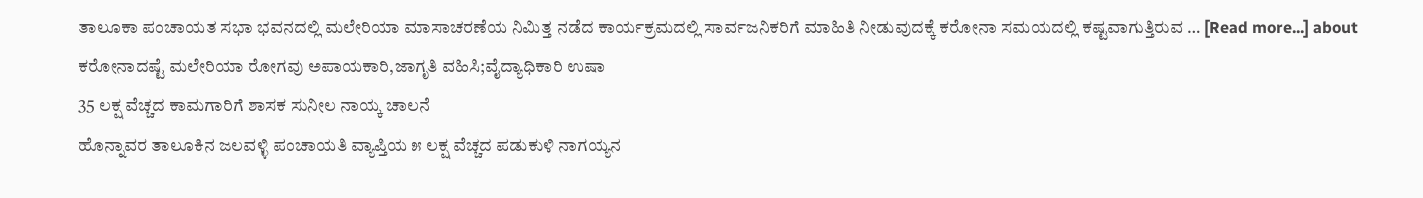ತಾಲೂಕಾ ಪಂಚಾಯತ ಸಭಾ ಭವನದಲ್ಲಿ ಮಲೇರಿಯಾ ಮಾಸಾಚರಣೆಯ ನಿಮಿತ್ತ ನಡೆದ ಕಾರ್ಯಕ್ರಮದಲ್ಲಿ ಸಾರ್ವಜನಿಕರಿಗೆ ಮಾಹಿತಿ ನೀಡುವುದಕ್ಕೆ ಕರೋನಾ ಸಮಯದಲ್ಲಿ ಕಷ್ಟವಾಗುತ್ತಿರುವ … [Read more...] about ಕರೋನಾದಷ್ಟೆ ಮಲೇರಿಯಾ ರೋಗವು ಅಪಾಯಕಾರಿ,ಜಾಗೃತಿ ವಹಿಸಿ;ವೈದ್ಯಾಧಿಕಾರಿ ಉಷಾ
35 ಲಕ್ಷ ವೆಚ್ಚದ ಕಾಮಗಾರಿಗೆ ಶಾಸಕ ಸುನೀಲ ನಾಯ್ಕ ಚಾಲನೆ
ಹೊನ್ನಾವರ ತಾಲೂಕಿನ ಜಲವಳ್ಳಿ ಪಂಚಾಯತಿ ವ್ಯಾಪ್ತಿಯ ೫ ಲಕ್ಷ ವೆಚ್ಚದ ಪಡುಕುಳಿ ನಾಗಯ್ಯನ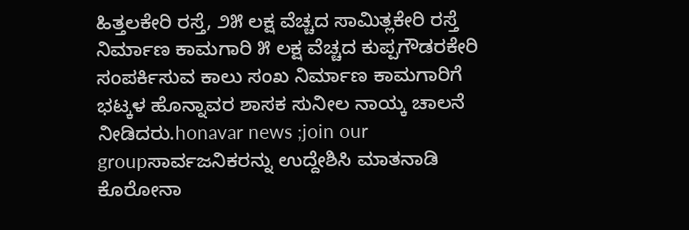ಹಿತ್ತಲಕೇರಿ ರಸ್ತೆ, ೨೫ ಲಕ್ಷ ವೆಚ್ಚದ ಸಾಮಿತ್ಲಕೇರಿ ರಸ್ತೆ ನಿರ್ಮಾಣ ಕಾಮಗಾರಿ ೫ ಲಕ್ಷ ವೆಚ್ಚದ ಕುಪ್ಪಗೌಡರಕೇರಿ ಸಂಪರ್ಕಿಸುವ ಕಾಲು ಸಂಖ ನಿರ್ಮಾಣ ಕಾಮಗಾರಿಗೆ ಭಟ್ಕಳ ಹೊನ್ನಾವರ ಶಾಸಕ ಸುನೀಲ ನಾಯ್ಕ ಚಾಲನೆ ನೀಡಿದರು.honavar news ;join our groupಸಾರ್ವಜನಿಕರನ್ನು ಉದ್ದೇಶಿಸಿ ಮಾತನಾಡಿ ಕೊರೋನಾ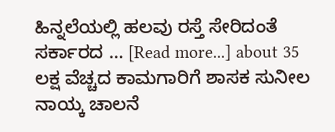ಹಿನ್ನಲೆಯಲ್ಲಿ ಹಲವು ರಸ್ತೆ ಸೇರಿದಂತೆ ಸರ್ಕಾರದ … [Read more...] about 35 ಲಕ್ಷ ವೆಚ್ಚದ ಕಾಮಗಾರಿಗೆ ಶಾಸಕ ಸುನೀಲ ನಾಯ್ಕ ಚಾಲನೆ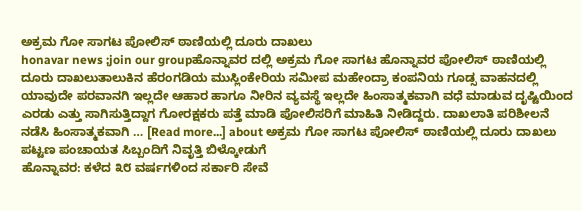ಅಕ್ರಮ ಗೋ ಸಾಗಟ ಪೋಲಿಸ್ ಠಾಣಿಯಲ್ಲಿ ದೂರು ದಾಖಲು
honavar news ;join our groupಹೊನ್ನಾವರ ದಲ್ಲಿ ಅಕ್ರಮ ಗೋ ಸಾಗಟ ಹೊನ್ನಾವರ ಪೋಲಿಸ್ ಠಾಣಿಯಲ್ಲಿ ದೂರು ದಾಖಲುತಾಲುಕಿನ ಹೆರಂಗಡಿಯ ಮುಸ್ಲಿಂಕೇರಿಯ ಸಮೀಪ ಮಹೇಂದ್ರಾ ಕಂಪನಿಯ ಗೂಡ್ಸ ವಾಹನದಲ್ಲಿ ಯಾವುದೇ ಪರವಾನಗಿ ಇಲ್ಲದೇ ಆಹಾರ ಹಾಗೂ ನೀರಿನ ವ್ಯವಸ್ಥೆ ಇಲ್ಲದೇ ಹಿಂಸಾತ್ಮಕವಾಗಿ ವಧೆ ಮಾಡುವ ದೃಷ್ಟಿಯಿಂದ ಎರಡು ಎತ್ತು ಸಾಗಿಸುತ್ತಿದ್ದಾಗ ಗೋರಕ್ಷಕರು ಪತ್ತೆ ಮಾಡಿ ಪೋಲಿಸರಿಗೆ ಮಾಹಿತಿ ನೀಡಿದ್ದರು. ದಾಖಲಾತಿ ಪರಿಶೀಲನೆ ನಡೆಸಿ ಹಿಂಸಾತ್ಮಕವಾಗಿ … [Read more...] about ಅಕ್ರಮ ಗೋ ಸಾಗಟ ಪೋಲಿಸ್ ಠಾಣಿಯಲ್ಲಿ ದೂರು ದಾಖಲು
ಪಟ್ಟಣ ಪಂಚಾಯತ ಸಿಬ್ಬಂದಿಗೆ ನಿವೃತ್ತಿ ಬಿಳ್ಕೋಡುಗೆ
ಹೊನ್ನಾವರ: ಕಳೆದ ೩೮ ವರ್ಷಗಳಿಂದ ಸರ್ಕಾರಿ ಸೇವೆ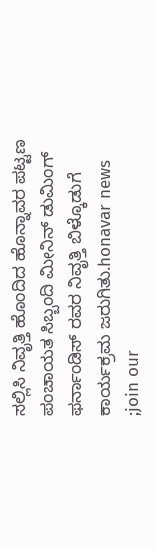ಸಲ್ಲಿಸಿ ನಿವೃತ್ತಿ ಹೊಂದಿದ ಹೊನ್ನಾವರ ಪಟ್ಟಣ ಪಂಚಾಯತ ಸಿಬ್ಬಂದಿ ಮೀನಿನ್ ಡುಮಿಂಗ್ ಫರ್ನಾಂಡಿಸ್ ರವರ ನಿವೃತ್ತಿ ಬಿಳ್ಕೊಡುಗೆ ಕಾರ್ಯಕ್ರಮ ಜರುಗಿತು.honavar news ;join our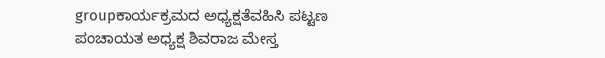groupಕಾರ್ಯಕ್ರಮದ ಅಧ್ಯಕ್ಷತೆವಹಿಸಿ ಪಟ್ಟಣ ಪಂಚಾಯತ ಅಧ್ಯಕ್ಷ ಶಿವರಾಜ ಮೇಸ್ತ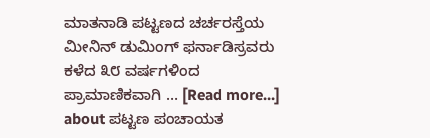ಮಾತನಾಡಿ ಪಟ್ಟಣದ ಚರ್ಚರಸ್ತೆಯ ಮೀನಿನ್ ಡುಮಿಂಗ್ ಫರ್ನಾಡಿಸ್ರವರು ಕಳೆದ ೩೮ ವರ್ಷಗಳಿಂದ ಪ್ರಾಮಾಣಿಕವಾಗಿ … [Read more...] about ಪಟ್ಟಣ ಪಂಚಾಯತ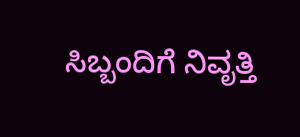ಸಿಬ್ಬಂದಿಗೆ ನಿವೃತ್ತಿ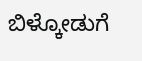ಬಿಳ್ಕೋಡುಗೆ